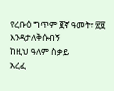የረቡዕ ግጥም ፪ኛ ዓመት፣ ፳፱
እንዳታለቅሱብኝ
ከዚህ ዓለም ስቃይ
አረፈ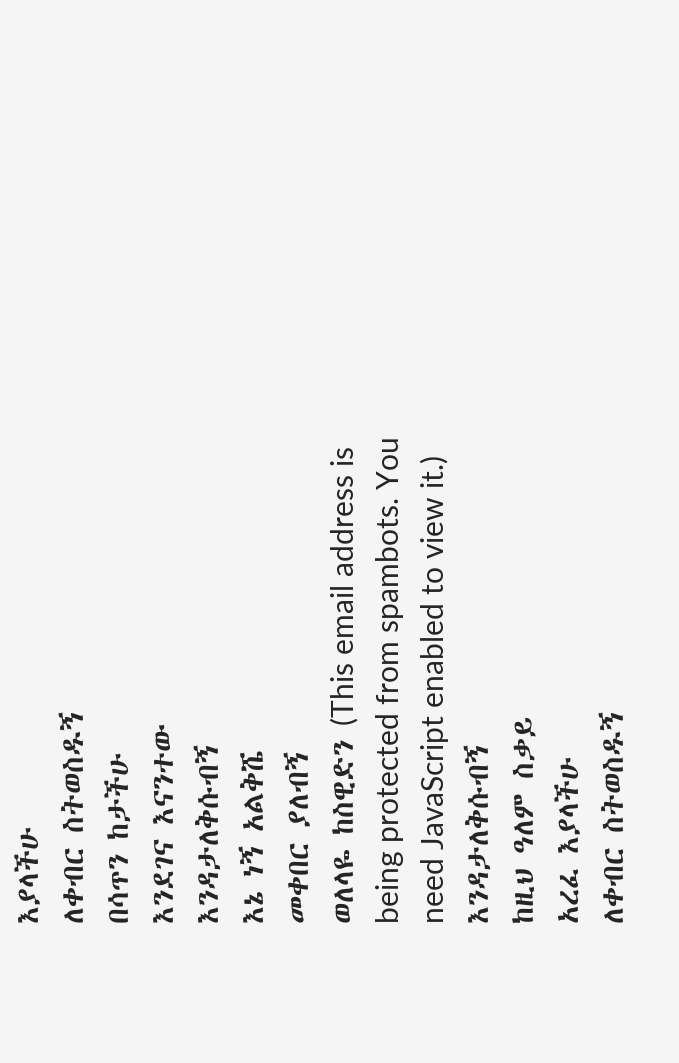እያላችሁ
ለቀብር ስትወስዱኝ
በሳጥን ከታችሁ
እንደገና እናንተው
እንዳታለቅሱብኝ
እኔ ነኝ አልቅሼ
መቀበር ያለብኝ
ወለላዬ ከስዊድን (This email address is being protected from spambots. You need JavaScript enabled to view it.)
እንዳታለቅሱብኝ
ከዚህ ዓለም ስቃይ
አረፈ እያላችሁ
ለቀብር ስትወስዱኝ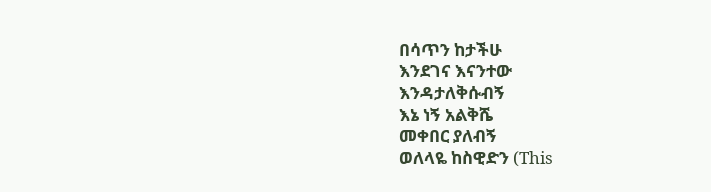በሳጥን ከታችሁ
እንደገና እናንተው
እንዳታለቅሱብኝ
እኔ ነኝ አልቅሼ
መቀበር ያለብኝ
ወለላዬ ከስዊድን (This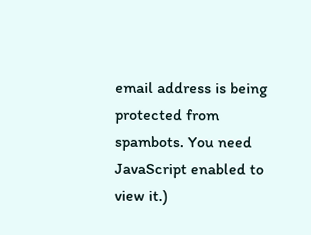email address is being protected from spambots. You need JavaScript enabled to view it.)